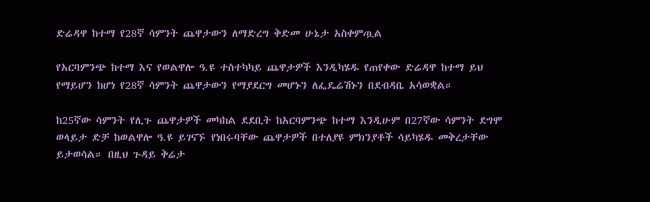ድሬዳዋ ከተማ የ28ኛ ሳምንት ጨዋታውን ለማድረግ ቅድመ ሁኔታ አስቀምጧል

የአርባምንጭ ከተማ እና የወልዋሎ ዓ.ዩ ተስተካካይ ጨዋታዎች እንዲካሄዱ የጠየቀው ድሬዳዋ ከተማ ይህ የማይሆን ከሆነ የ28ኛ ሳምንት ጨዋታውን የማያደርግ መሆኑን ለፌዴሬሽኑን በደብዳቤ አሳወቋል።

ከ25ኛው ሳምንት የሊጉ ጨዋታዎች መካከል ደደቢት ከአርባምንጭ ከተማ እንዲሁም በ27ኛው ሳምንት ደግሞ ወላይታ ድቻ ከወልዋሎ ዓ.ዩ ይገናኙ የነበሩባቸው ጨዋታዎች በተለያዩ ምክንያቶች ሳይካሄዱ መቅረታቸው ይታወሳል። በዚህ ጉዳይ ቅሬታ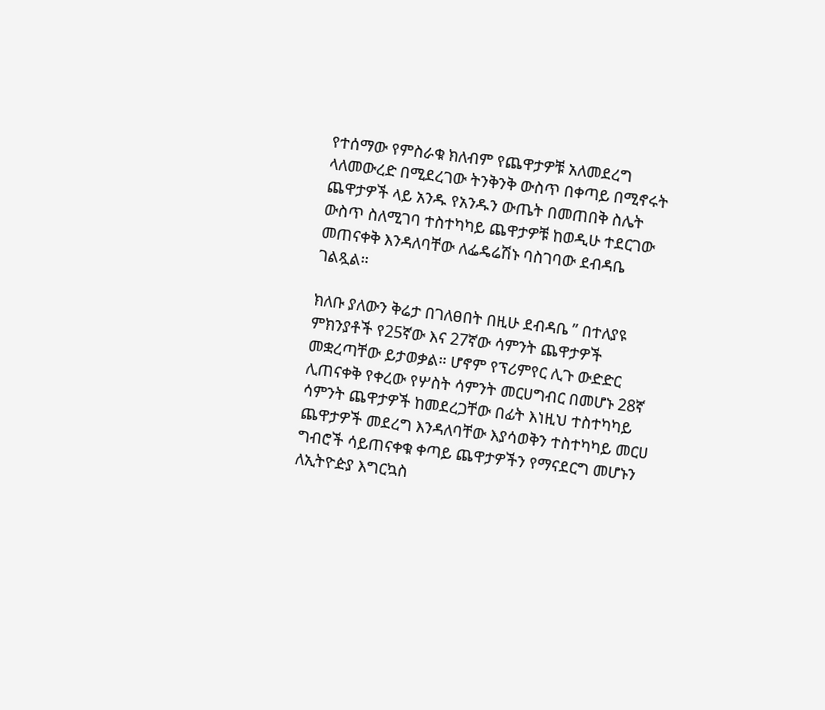የተሰማው የምስራቁ ክለብም የጨዋታዎቹ አለመደረግ ላለመውረድ በሚደረገው ትንቅንቅ ውስጥ በቀጣይ በሚኖሩት ጨዋታዎች ላይ አንዱ የአንዱን ውጤት በመጠበቅ ስሌት ውስጥ ስለሚገባ ተስተካካይ ጨዋታዎቹ ከወዲሁ ተደርገው መጠናቀቅ እንዳለባቸው ለፌዴሬሽኑ ባስገባው ደብዳቤ ገልጿል።

ክለቡ ያለውን ቅሬታ በገለፀበት በዚሁ ደብዳቤ ” በተለያዩ ምክንያቶች የ25ኛው እና 27ኛው ሳምንት ጨዋታዎች መቋረጣቸው ይታወቃል። ሆኖም የፕሪምየር ሊጉ ውድድር ሊጠናቀቅ የቀረው የሦስት ሳምንት መርሀግብር በመሆኑ 28ኛ ሳምንት ጨዋታዎች ከመደረጋቸው በፊት እነዚህ ተስተካካይ ጨዋታዎች መደረግ እንዳለባቸው እያሳወቅን ተስተካካይ መርሀ ግብሮች ሳይጠናቀቁ ቀጣይ ጨዋታዎችን የማናደርግ መሆኑን ለኢትዮዽያ እግርኳስ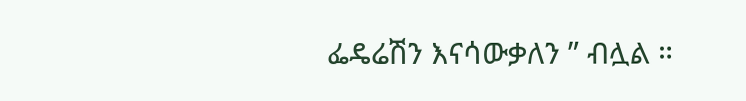ፌዴሬሽን እናሳውቃለን ” ብሏል ።